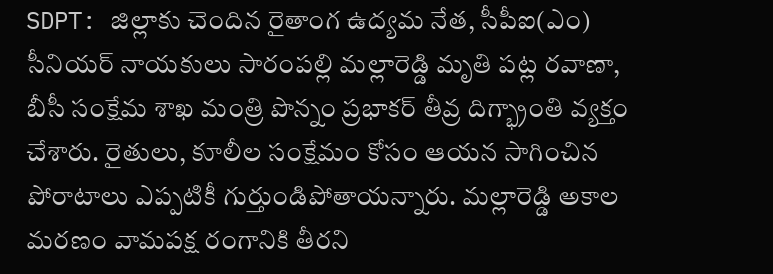SDPT: జిల్లాకు చెందిన రైతాంగ ఉద్యమ నేత, సీపీఐ(ఎం) సీనియర్ నాయకులు సారంపల్లి మల్లారెడ్డి మృతి పట్ల రవాణా, బీసీ సంక్షేమ శాఖ మంత్రి పొన్నం ప్రభాకర్ తీవ్ర దిగ్భ్రాంతి వ్యక్తం చేశారు. రైతులు, కూలీల సంక్షేమం కోసం ఆయన సాగించిన పోరాటాలు ఎప్పటికీ గుర్తుండిపోతాయన్నారు. మల్లారెడ్డి అకాల మరణం వామపక్ష రంగానికి తీరని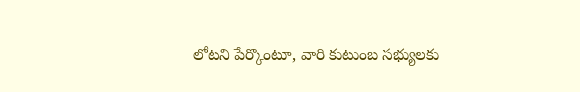లోటని పేర్కొంటూ, వారి కుటుంబ సభ్యులకు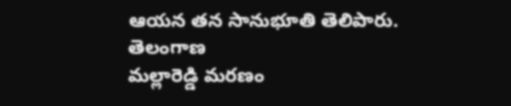ఆయన తన సానుభూతి తెలిపారు.
తెలంగాణ
మల్లారెడ్డి మరణం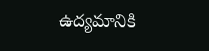ఉద్యమానికి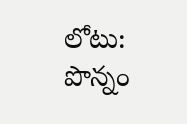లోటు: పొన్నం